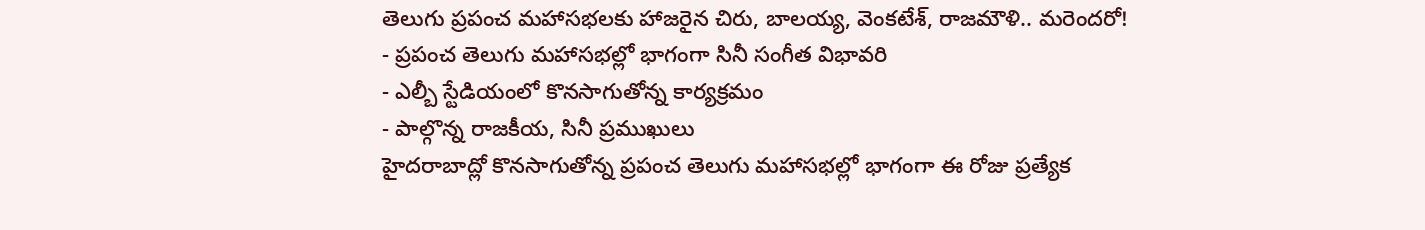తెలుగు ప్రపంచ మహాసభలకు హాజరైన చిరు, బాలయ్య, వెంకటేశ్, రాజమౌళి.. మరెందరో!
- ప్రపంచ తెలుగు మహాసభల్లో భాగంగా సినీ సంగీత విభావరి
- ఎల్బీ స్టేడియంలో కొనసాగుతోన్న కార్యక్రమం
- పాల్గొన్న రాజకీయ, సినీ ప్రముఖులు
హైదరాబాద్లో కొనసాగుతోన్న ప్రపంచ తెలుగు మహాసభల్లో భాగంగా ఈ రోజు ప్రత్యేక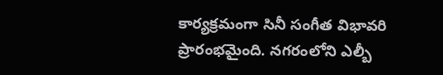కార్యక్రమంగా సినీ సంగీత విభావరి ప్రారంభమైంది. నగరంలోని ఎల్బీ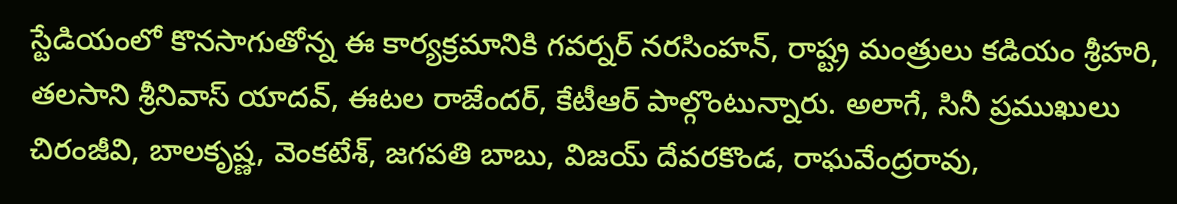స్టేడియంలో కొనసాగుతోన్న ఈ కార్యక్రమానికి గవర్నర్ నరసింహన్, రాష్ట్ర మంత్రులు కడియం శ్రీహరి, తలసాని శ్రీనివాస్ యాదవ్, ఈటల రాజేందర్, కేటీఆర్ పాల్గొంటున్నారు. అలాగే, సినీ ప్రముఖులు చిరంజీవి, బాలకృష్ణ, వెంకటేశ్, జగపతి బాబు, విజయ్ దేవరకొండ, రాఘవేంద్రరావు,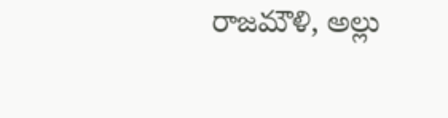రాజమౌళి, అల్లు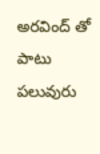అరవింద్ తో పాటు పలువురు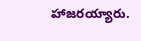హాజరయ్యారు.